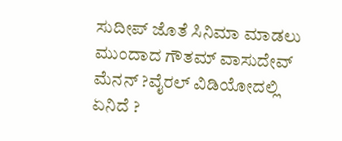ಸುದೀಪ್ ಜೊತೆ ಸಿನಿಮಾ ಮಾಡಲು ಮುಂದಾದ ಗೌತಮ್ ವಾಸುದೇವ್ ಮೆನನ್ ?ವೈರಲ್ ವಿಡಿಯೋದಲ್ಲಿ ಏನಿದೆ ?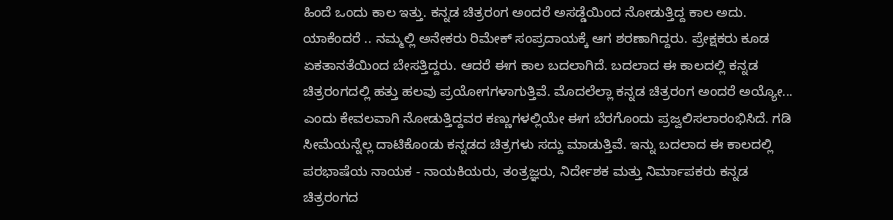ಹಿಂದೆ ಒಂದು ಕಾಲ ಇತ್ತು. ಕನ್ನಡ ಚಿತ್ರರಂಗ ಅಂದರೆ ಅಸಡ್ಡೆಯಿಂದ ನೋಡುತ್ತಿದ್ದ ಕಾಲ ಅದು. ಯಾಕೆಂದರೆ .. ನಮ್ಮಲ್ಲಿ ಅನೇಕರು ರಿಮೇಕ್ ಸಂಪ್ರದಾಯಕ್ಕೆ ಆಗ ಶರಣಾಗಿದ್ದರು. ಪ್ರೇಕ್ಷಕರು ಕೂಡ ಏಕತಾನತೆಯಿಂದ ಬೇಸತ್ತಿದ್ದರು. ಆದರೆ ಈಗ ಕಾಲ ಬದಲಾಗಿದೆ. ಬದಲಾದ ಈ ಕಾಲದಲ್ಲಿ ಕನ್ನಡ ಚಿತ್ರರಂಗದಲ್ಲಿ ಹತ್ತು ಹಲವು ಪ್ರಯೋಗಗಳಾಗುತ್ತಿವೆ. ಮೊದಲೆಲ್ಲಾ ಕನ್ನಡ ಚಿತ್ರರಂಗ ಅಂದರೆ ಅಯ್ಯೋ...
ಎಂದು ಕೇವಲವಾಗಿ ನೋಡುತ್ತಿದ್ದವರ ಕಣ್ಣುಗಳಲ್ಲಿಯೇ ಈಗ ಬೆರಗೊಂದು ಪ್ರಜ್ವಲಿಸಲಾರಂಭಿಸಿದೆ. ಗಡಿ ಸೀಮೆಯನ್ನೆಲ್ಲ ದಾಟಿಕೊಂಡು ಕನ್ನಡದ ಚಿತ್ರಗಳು ಸದ್ದು ಮಾಡುತ್ತಿವೆ. ಇನ್ನು ಬದಲಾದ ಈ ಕಾಲದಲ್ಲಿ ಪರಭಾಷೆಯ ನಾಯಕ - ನಾಯಕಿಯರು, ತಂತ್ರಜ್ಞರು, ನಿರ್ದೇಶಕ ಮತ್ತು ನಿರ್ಮಾಪಕರು ಕನ್ನಡ ಚಿತ್ರರಂಗದ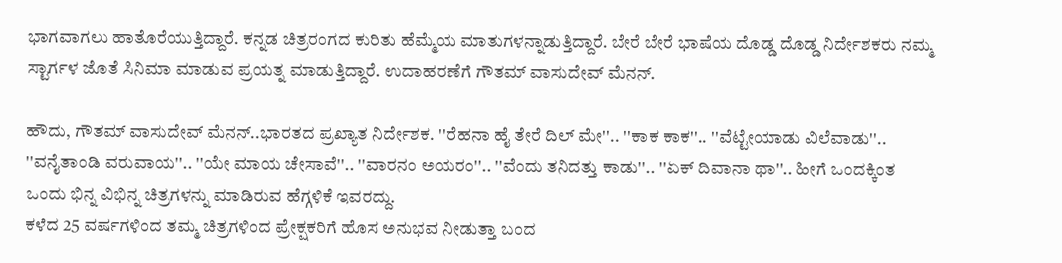ಭಾಗವಾಗಲು ಹಾತೊರೆಯುತ್ತಿದ್ದಾರೆ. ಕನ್ನಡ ಚಿತ್ರರಂಗದ ಕುರಿತು ಹೆಮ್ಮೆಯ ಮಾತುಗಳನ್ನಾಡುತ್ತಿದ್ದಾರೆ. ಬೇರೆ ಬೇರೆ ಭಾಷೆಯ ದೊಡ್ಡ ದೊಡ್ಡ ನಿರ್ದೇಶಕರು ನಮ್ಮ ಸ್ಟಾರ್ಗಳ ಜೊತೆ ಸಿನಿಮಾ ಮಾಡುವ ಪ್ರಯತ್ನ ಮಾಡುತ್ತಿದ್ದಾರೆ. ಉದಾಹರಣೆಗೆ ಗೌತಮ್ ವಾಸುದೇವ್ ಮೆನನ್.

ಹೌದು, ಗೌತಮ್ ವಾಸುದೇವ್ ಮೆನನ್..ಭಾರತದ ಪ್ರಖ್ಯಾತ ನಿರ್ದೇಶಕ. ''ರೆಹನಾ ಹೈ ತೇರೆ ದಿಲ್ ಮೇ''.. ''ಕಾಕ ಕಾಕ''.. ''ವೆಟ್ಟೇಯಾಡು ವಿಲೆವಾಡು''.. ''ವನೈತಾಂಡಿ ವರುವಾಯ''.. ''ಯೇ ಮಾಯ ಚೇಸಾವೆ''.. ''ವಾರನಂ ಅಯರಂ''.. ''ವೆಂದು ತನಿದತ್ತು ಕಾಡು''.. ''ಏಕ್ ದಿವಾನಾ ಥಾ''.. ಹೀಗೆ ಒಂದಕ್ಕಿಂತ ಒಂದು ಭಿನ್ನ ವಿಭಿನ್ನ ಚಿತ್ರಗಳನ್ನು ಮಾಡಿರುವ ಹೆಗ್ಗಳಿಕೆ ಇವರದ್ದು.
ಕಳೆದ 25 ವರ್ಷಗಳಿಂದ ತಮ್ಮ ಚಿತ್ರಗಳಿಂದ ಪ್ರೇಕ್ಷಕರಿಗೆ ಹೊಸ ಅನುಭವ ನೀಡುತ್ತಾ ಬಂದ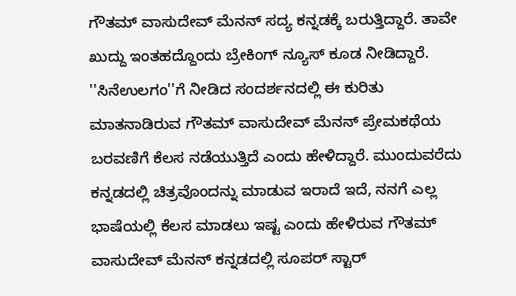ಗೌತಮ್ ವಾಸುದೇವ್ ಮೆನನ್ ಸದ್ಯ ಕನ್ನಡಕ್ಕೆ ಬರುತ್ತಿದ್ದಾರೆ. ತಾವೇ ಖುದ್ದು ಇಂತಹದ್ದೊಂದು ಬ್ರೇಕಿಂಗ್ ನ್ಯೂಸ್ ಕೂಡ ನೀಡಿದ್ದಾರೆ.
''ಸಿನೆಉಲಗಂ''ಗೆ ನೀಡಿದ ಸಂದರ್ಶನದಲ್ಲಿ ಈ ಕುರಿತು ಮಾತನಾಡಿರುವ ಗೌತಮ್ ವಾಸುದೇವ್ ಮೆನನ್ ಪ್ರೇಮಕಥೆಯ ಬರವಣಿಗೆ ಕೆಲಸ ನಡೆಯುತ್ತಿದೆ ಎಂದು ಹೇಳಿದ್ದಾರೆ. ಮುಂದುವರೆದು ಕನ್ನಡದಲ್ಲಿ ಚಿತ್ರವೊಂದನ್ನು ಮಾಡುವ ಇರಾದೆ ಇದೆ, ನನಗೆ ಎಲ್ಲ ಭಾಷೆಯಲ್ಲಿ ಕೆಲಸ ಮಾಡಲು ಇಷ್ಟ ಎಂದು ಹೇಳಿರುವ ಗೌತಮ್ ವಾಸುದೇವ್ ಮೆನನ್ ಕನ್ನಡದಲ್ಲಿ ಸೂಪರ್ ಸ್ಟಾರ್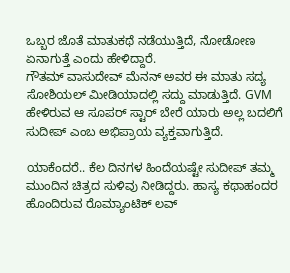ಒಬ್ಬರ ಜೊತೆ ಮಾತುಕಥೆ ನಡೆಯುತ್ತಿದೆ, ನೋಡೋಣ ಏನಾಗುತ್ತೆ ಎಂದು ಹೇಳಿದ್ದಾರೆ.
ಗೌತಮ್ ವಾಸುದೇವ್ ಮೆನನ್ ಅವರ ಈ ಮಾತು ಸದ್ಯ ಸೋಶಿಯಲ್ ಮೀಡಿಯಾದಲ್ಲಿ ಸದ್ದು ಮಾಡುತ್ತಿದೆ. GVM ಹೇಳಿರುವ ಆ ಸೂಪರ್ ಸ್ಟಾರ್ ಬೇರೆ ಯಾರು ಅಲ್ಲ ಬದಲಿಗೆ ಸುದೀಪ್ ಎಂಬ ಅಭಿಪ್ರಾಯ ವ್ಯಕ್ತವಾಗುತ್ತಿದೆ.

ಯಾಕೆಂದರೆ.. ಕೆಲ ದಿನಗಳ ಹಿಂದೆಯಷ್ಟೇ ಸುದೀಪ್ ತಮ್ಮ ಮುಂದಿನ ಚಿತ್ರದ ಸುಳಿವು ನೀಡಿದ್ದರು. ಹಾಸ್ಯ ಕಥಾಹಂದರ ಹೊಂದಿರುವ ರೊಮ್ಯಾಂಟಿಕ್ ಲವ್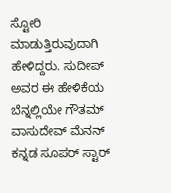ಸ್ಟೋರಿ ಮಾಡುತ್ತಿರುವುದಾಗಿ ಹೇಳಿದ್ದರು. ಸುದೀಪ್ ಅವರ ಈ ಹೇಳಿಕೆಯ ಬೆನ್ನಲ್ಲಿಯೇ ಗೌತಮ್ ವಾಸುದೇವ್ ಮೆನನ್ ಕನ್ನಡ ಸೂಪರ್ ಸ್ಟಾರ್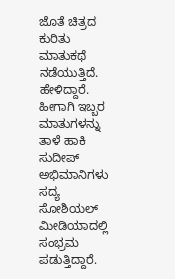ಜೊತೆ ಚಿತ್ರದ ಕುರಿತು ಮಾತುಕಥೆ ನಡೆಯುತ್ತಿದೆ. ಹೇಳಿದ್ದಾರೆ. ಹೀಗಾಗಿ ಇಬ್ಬರ ಮಾತುಗಳನ್ನು ತಾಳೆ ಹಾಕಿ ಸುದೀಪ್ ಅಭಿಮಾನಿಗಳು ಸದ್ಯ ಸೋಶಿಯಲ್ ಮೀಡಿಯಾದಲ್ಲಿ ಸಂಭ್ರಮ ಪಡುತ್ತಿದ್ದಾರೆ.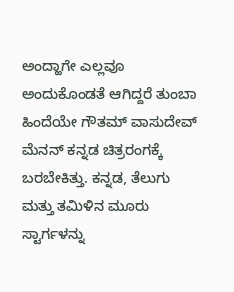ಅಂದ್ಹಾಗೇ ಎಲ್ಲವೂ ಅಂದುಕೊಂಡತೆ ಆಗಿದ್ದರೆ ತುಂಬಾ ಹಿಂದೆಯೇ ಗೌತಮ್ ವಾಸುದೇವ್ ಮೆನನ್ ಕನ್ನಡ ಚಿತ್ರರಂಗಕ್ಕೆ ಬರಬೇಕಿತ್ತು. ಕನ್ನಡ, ತೆಲುಗು ಮತ್ತು ತಮಿಳಿನ ಮೂರು ಸ್ಟಾರ್ಗಳನ್ನು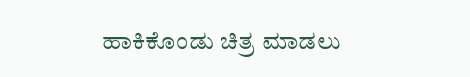ಹಾಕಿಕೊಂಡು ಚಿತ್ರ ಮಾಡಲು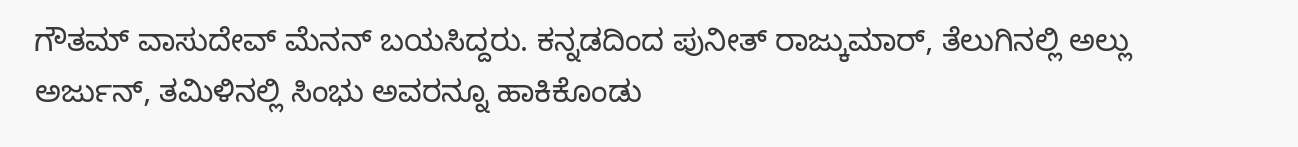ಗೌತಮ್ ವಾಸುದೇವ್ ಮೆನನ್ ಬಯಸಿದ್ದರು. ಕನ್ನಡದಿಂದ ಪುನೀತ್ ರಾಜ್ಕುಮಾರ್, ತೆಲುಗಿನಲ್ಲಿ ಅಲ್ಲು ಅರ್ಜುನ್, ತಮಿಳಿನಲ್ಲಿ ಸಿಂಭು ಅವರನ್ನೂ ಹಾಕಿಕೊಂಡು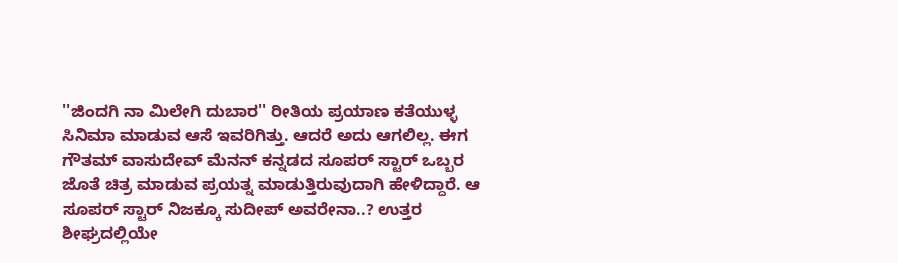''ಜಿಂದಗಿ ನಾ ಮಿಲೇಗಿ ದುಬಾರ'' ರೀತಿಯ ಪ್ರಯಾಣ ಕತೆಯುಳ್ಳ ಸಿನಿಮಾ ಮಾಡುವ ಆಸೆ ಇವರಿಗಿತ್ತು. ಆದರೆ ಅದು ಆಗಲಿಲ್ಲ. ಈಗ ಗೌತಮ್ ವಾಸುದೇವ್ ಮೆನನ್ ಕನ್ನಡದ ಸೂಪರ್ ಸ್ಟಾರ್ ಒಬ್ಬರ ಜೊತೆ ಚಿತ್ರ ಮಾಡುವ ಪ್ರಯತ್ನ ಮಾಡುತ್ತಿರುವುದಾಗಿ ಹೇಳಿದ್ದಾರೆ. ಆ ಸೂಪರ್ ಸ್ಟಾರ್ ನಿಜಕ್ಕೂ ಸುದೀಪ್ ಅವರೇನಾ..? ಉತ್ತರ ಶೀಘ್ರದಲ್ಲಿಯೇ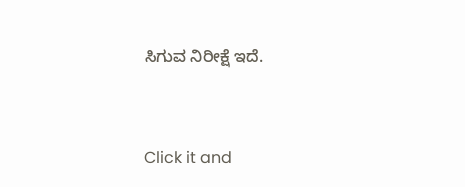ಸಿಗುವ ನಿರೀಕ್ಷೆ ಇದೆ.


Click it and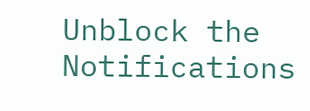Unblock the Notifications